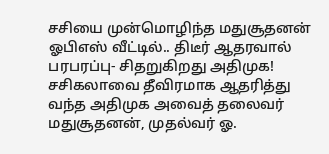சசியை முன்மொழிந்த மதுசூதனன் ஓபிஎஸ் வீட்டில்.. திடீர் ஆதரவால் பரபரப்பு- சிதறுகிறது அதிமுக!
சசிகலாவை தீவிரமாக ஆதரித்து வந்த அதிமுக அவைத் தலைவர் மதுசூதனன், முதல்வர் ஓ.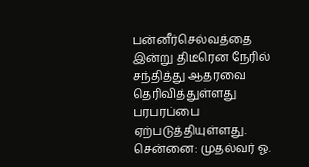பன்னீர்செல்வத்தை இன்று திடீரென நேரில் சந்தித்து ஆதரவை தெரிவித்துள்ளது பரபரப்பை ஏற்படுத்தியுள்ளது.
சென்னை: முதல்வர் ஓ.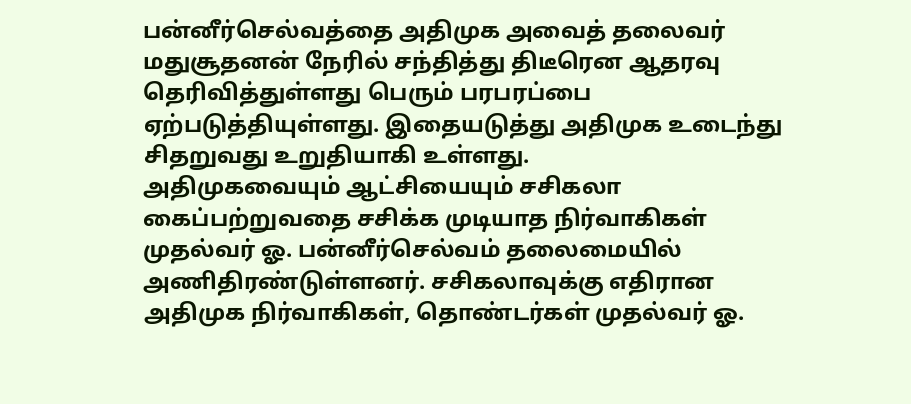பன்னீர்செல்வத்தை அதிமுக அவைத் தலைவர் மதுசூதனன் நேரில் சந்தித்து திடீரென ஆதரவு தெரிவித்துள்ளது பெரும் பரபரப்பை ஏற்படுத்தியுள்ளது. இதையடுத்து அதிமுக உடைந்து சிதறுவது உறுதியாகி உள்ளது.
அதிமுகவையும் ஆட்சியையும் சசிகலா கைப்பற்றுவதை சசிக்க முடியாத நிர்வாகிகள் முதல்வர் ஓ. பன்னீர்செல்வம் தலைமையில் அணிதிரண்டுள்ளனர். சசிகலாவுக்கு எதிரான அதிமுக நிர்வாகிகள், தொண்டர்கள் முதல்வர் ஓ.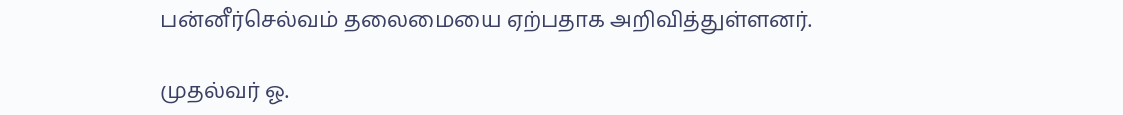பன்னீர்செல்வம் தலைமையை ஏற்பதாக அறிவித்துள்ளனர்.

முதல்வர் ஓ.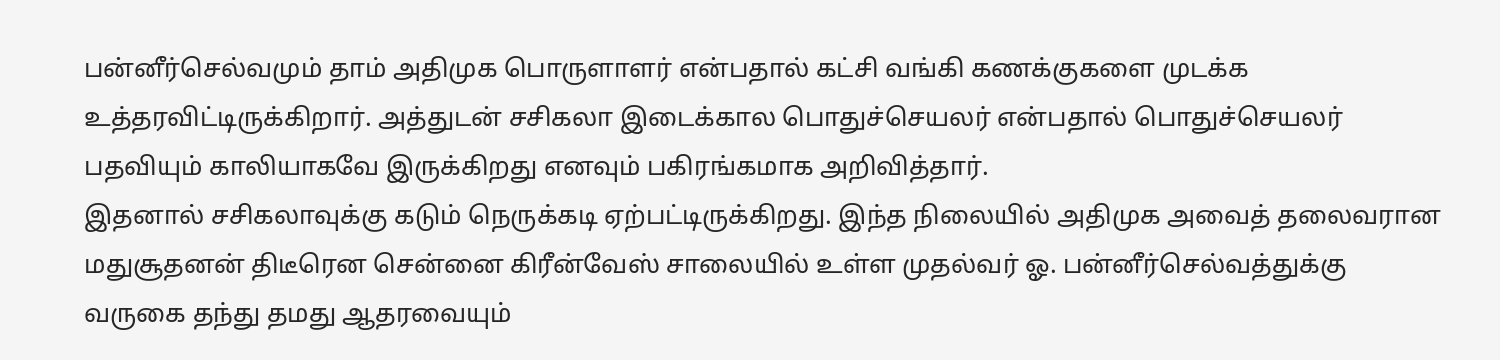பன்னீர்செல்வமும் தாம் அதிமுக பொருளாளர் என்பதால் கட்சி வங்கி கணக்குகளை முடக்க உத்தரவிட்டிருக்கிறார். அத்துடன் சசிகலா இடைக்கால பொதுச்செயலர் என்பதால் பொதுச்செயலர் பதவியும் காலியாகவே இருக்கிறது எனவும் பகிரங்கமாக அறிவித்தார்.
இதனால் சசிகலாவுக்கு கடும் நெருக்கடி ஏற்பட்டிருக்கிறது. இந்த நிலையில் அதிமுக அவைத் தலைவரான மதுசூதனன் திடீரென சென்னை கிரீன்வேஸ் சாலையில் உள்ள முதல்வர் ஓ. பன்னீர்செல்வத்துக்கு வருகை தந்து தமது ஆதரவையும்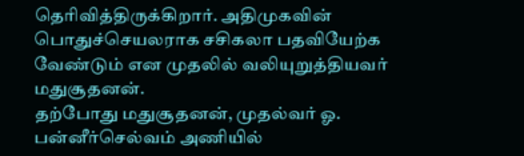தெரிவித்திருக்கிறார். அதிமுகவின் பொதுச்செயலராக சசிகலா பதவியேற்க வேண்டும் என முதலில் வலியுறுத்தியவர் மதுசூதனன்.
தற்போது மதுசூதனன், முதல்வர் ஓ. பன்னீர்செல்வம் அணியில்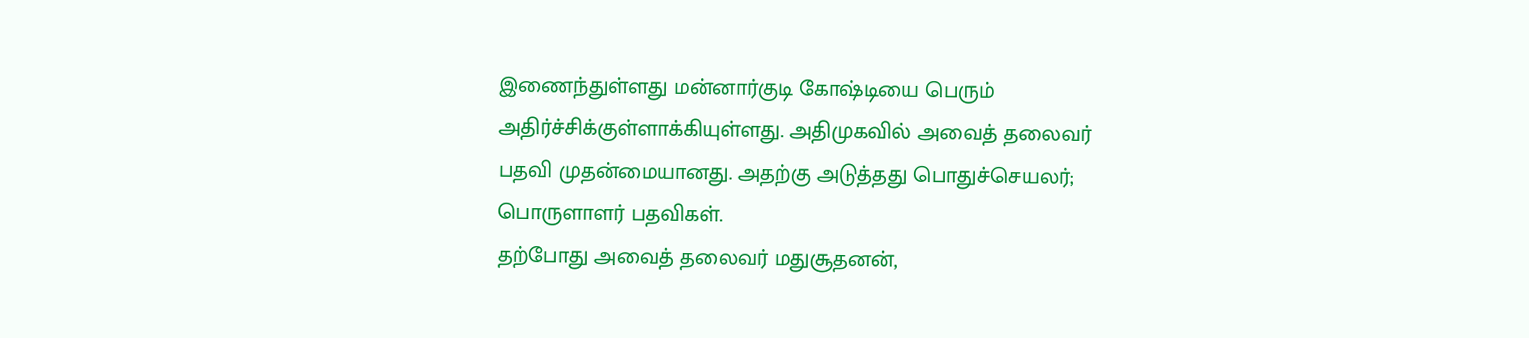இணைந்துள்ளது மன்னார்குடி கோஷ்டியை பெரும் அதிர்ச்சிக்குள்ளாக்கியுள்ளது. அதிமுகவில் அவைத் தலைவர் பதவி முதன்மையானது. அதற்கு அடுத்தது பொதுச்செயலர்; பொருளாளர் பதவிகள்.
தற்போது அவைத் தலைவர் மதுசூதனன்,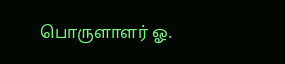பொருளாளர் ஓ.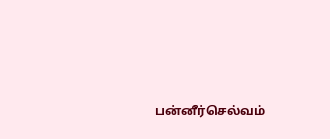பன்னீர்செல்வம்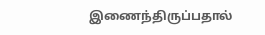இணைந்திருப்பதால்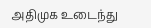அதிமுக உடைந்து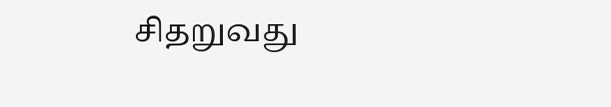சிதறுவது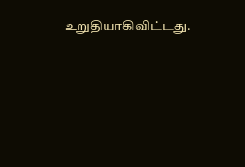உறுதியாகிவிட்டது.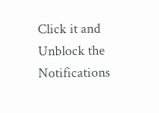Click it and Unblock the Notifications